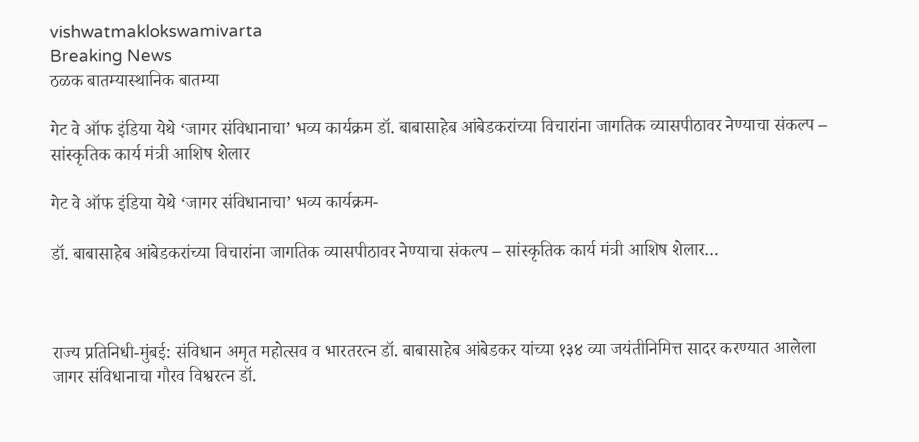vishwatmaklokswamivarta
Breaking News
ठळक बातम्यास्थानिक बातम्या

गेट वे ऑफ इंडिया येथे ‘जागर संविधानाचा’ भव्य कार्यक्रम डॉ. बाबासाहेब आंबेडकरांच्या विचारांना जागतिक व्यासपीठावर नेण्याचा संकल्प – सांस्कृतिक कार्य मंत्री आशिष शेलार

गेट वे ऑफ इंडिया येथे ‘जागर संविधानाचा’ भव्य कार्यक्रम-

डॉ. बाबासाहेब आंबेडकरांच्या विचारांना जागतिक व्यासपीठावर नेण्याचा संकल्प – सांस्कृतिक कार्य मंत्री आशिष शेलार…



राज्य प्रतिनिधी-मुंबई: संविधान अमृत महोत्सव व भारतरत्न डॉ. बाबासाहेब आंबेडकर यांच्या १३४ व्या जयंतीनिमित्त सादर करण्यात आलेला जागर संविधानाचा गौरव विश्वरत्न डॉ.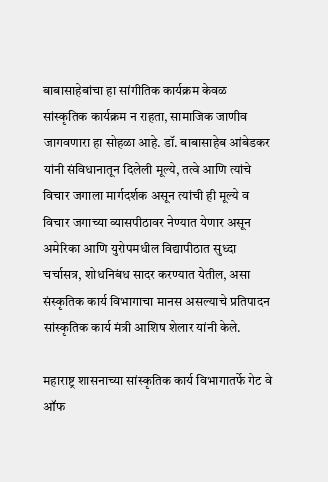बाबासाहेबांचा हा सांगीतिक कार्यक्रम केवळ सांस्कृतिक कार्यक्रम न राहता, सामाजिक जाणीव जागवणारा हा सोहळा आहे. डॉ. बाबासाहेब आंबेडकर यांनी संविधानातून दिलेली मूल्ये, तत्वे आणि त्यांचे विचार जगाला मार्गदर्शक असून त्यांची ही मूल्ये व विचार जगाच्या व्यासपीठावर नेण्यात येणार असून अमेरिका आणि युरोपमधील विद्यापीठात सुध्दा चर्चासत्र, शोधनिबंध सादर करण्यात येतील, असा संस्कृतिक कार्य विभागाचा मानस असल्याचे प्रतिपादन सांस्कृतिक कार्य मंत्री आशिष शेलार यांनी केले.

महाराष्ट्र शासनाच्या सांस्कृतिक कार्य विभागातर्फे गेट वे ऑफ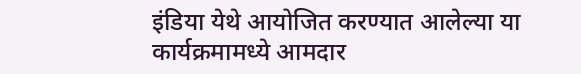इंडिया येथे आयोजित करण्यात आलेल्या या कार्यक्रमामध्ये आमदार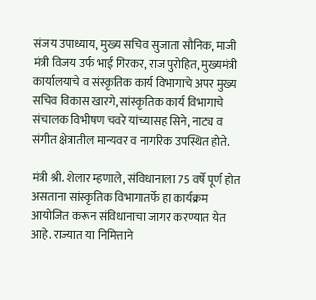संजय उपाध्याय, मुख्य सचिव सुजाता सौनिक, माजी मंत्री विजय उर्फ भाई गिरकर, राज पुरोहित, मुख्यमंत्री कार्यालयाचे व संस्कृतिक कार्य विभागाचे अपर मुख्य सचिव विकास खारगे, सांस्कृतिक कार्य विभागाचे संचालक विभीषण चवरे यांच्यासह सिने, नाट्य व संगीत क्षेत्रातील मान्यवर व नागरिक उपस्थित होते.

मंत्री श्री. शेलार म्हणाले, संविधानाला 75 वर्षे पूर्ण होत असताना सांस्कृतिक विभागातर्फे हा कार्यक्रम आयोजित करून संविधानाचा जागर करण्यात येत आहे. राज्यात या निमित्ताने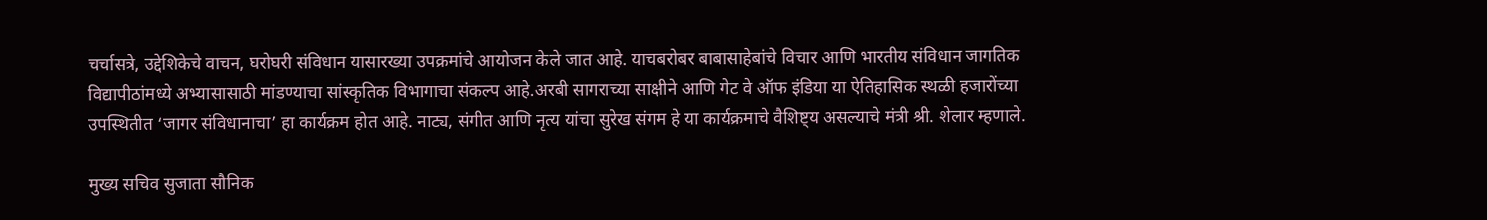चर्चासत्रे, उद्देशिकेचे वाचन, घरोघरी संविधान यासारख्या उपक्रमांचे आयोजन केले जात आहे. याचबरोबर बाबासाहेबांचे विचार आणि भारतीय संविधान जागतिक विद्यापीठांमध्ये अभ्यासासाठी मांडण्याचा सांस्कृतिक विभागाचा संकल्प आहे.अरबी सागराच्या साक्षीने आणि गेट वे ऑफ इंडिया या ऐतिहासिक स्थळी हजारोंच्या उपस्थितीत ‘जागर संविधानाचा’ हा कार्यक्रम होत आहे. नाट्य, संगीत आणि नृत्य यांचा सुरेख संगम हे या कार्यक्रमाचे वैशिष्ट्य असल्याचे मंत्री श्री. शेलार म्हणाले.

मुख्य सचिव सुजाता सौनिक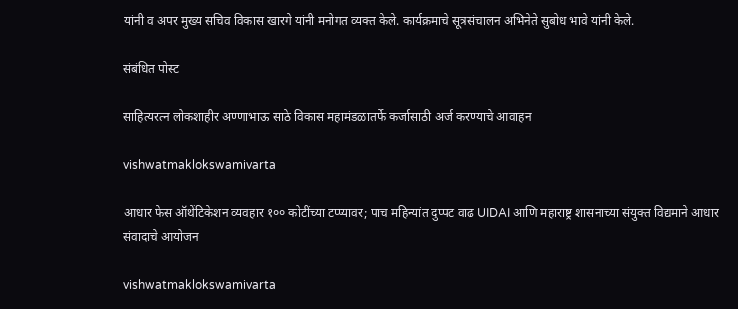यांनी व अपर मुख्य सचिव विकास खारगे यांनी मनोगत व्यक्त केले. कार्यक्रमाचे सूत्रसंचालन अभिनेते सुबोध भावे यांनी केले.

संबंधित पोस्ट

साहित्यरत्न लोकशाहीर अण्णाभाऊ साठे विकास महामंडळातर्फे कर्जासाठी अर्ज करण्याचे आवाहन

vishwatmaklokswamivarta

आधार फेस ऑथेंटिकेशन व्यवहार १०० कोटींच्या टप्प्यावर; पाच महिन्यांत दुप्पट वाढ UIDAI आणि महाराष्ट्र शासनाच्या संयुक्त विद्यमाने आधार संवादाचे आयोजन

vishwatmaklokswamivarta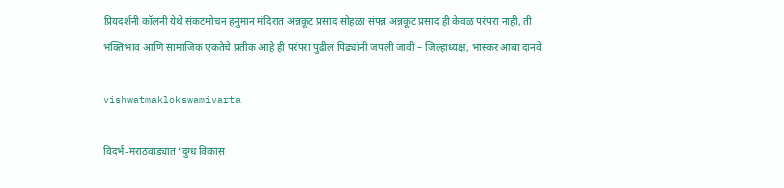प्रियदर्शनी कॉलनी येथे संकटमोचन हनुमान मंदिरात अन्नकूट प्रसाद सोहळा संपन्न अन्नकूट प्रसाद ही केवळ परंपरा नाही, ती भक्तिभाव आणि सामाजिक एकतेचे प्रतीक आहे ही परंपरा पुढील पिढ्यांनी जपली जावी – जिल्हाध्यक्ष, भास्कर आबा दानवे

vishwatmaklokswamivarta

विदर्भ-मराठवाड्यात ‘दुग्ध विकास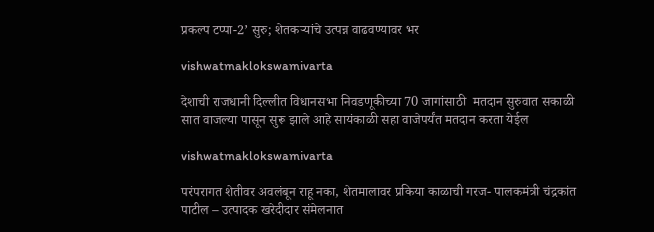प्रकल्प टप्पा-2’ सुरु; शेतकऱ्यांचे उत्पन्न वाढवण्यावर भर

vishwatmaklokswamivarta

देशाची राजधानी दिल्लीत विधानसभा निवडणूकीच्या 70 जागांसाठी  मतदान सुरुवात सकाळी सात वाजल्या पासून सुरू झाले आहे सायंकाळी सहा वाजेपर्यंत मतदान करता येईल

vishwatmaklokswamivarta

परंपरागत शेतीवर अवलंबून राहू नका, शेतमालावर प्रकिया काळाची गरज- पालकमंत्री चंद्रकांत पाटील – उत्पादक खरेदीदार संमेलनात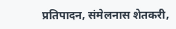प्रतिपादन, संमेलनास शेतकरी,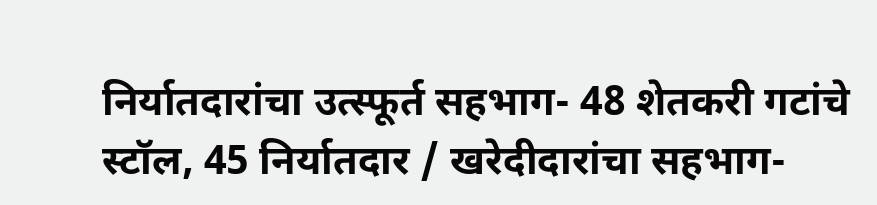निर्यातदारांचा उत्स्फूर्त सहभाग- 48 शेतकरी गटांचे स्टॉल, 45 निर्यातदार / खरेदीदारांचा सहभाग-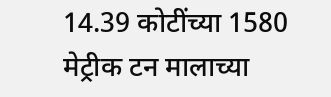14.39 कोटींच्या 1580 मेट्रीक टन मालाच्या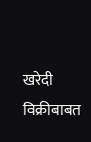खरेदी विक्रीबाबत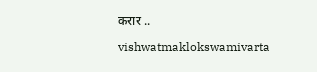करार ..

vishwatmaklokswamivarta